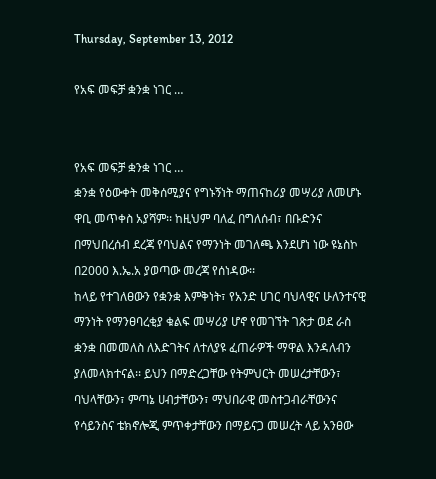Thursday, September 13, 2012

የአፍ መፍቻ ቋንቋ ነገር …


የአፍ መፍቻ ቋንቋ ነገር …
ቋንቋ የዕውቀት መቅሰሚያና የግኑኝነት ማጠናከሪያ መሣሪያ ለመሆኑ ዋቢ መጥቀስ አያሻም፡፡ ከዚህም ባለፈ በግለሰብ፣ በቡድንና በማህበረሰብ ደረጃ የባህልና የማንነት መገለጫ እንደሆነ ነው ዩኔስኮ በ2000 እ.ኤ.አ ያወጣው መረጃ የሰነዳው፡፡
ከላይ የተገለፀውን የቋንቋ እምቅነት፣ የአንድ ሀገር ባህላዊና ሁለንተናዊ ማንነት የማንፀባረቂያ ቁልፍ መሣሪያ ሆኖ የመገኘት ገጽታ ወደ ራስ ቋንቋ በመመለስ ለእድገትና ለተለያዩ ፈጠራዎች ማዋል እንዳለብን ያለመላክተናል፡፡ ይህን በማድረጋቸው የትምህርት መሠረታቸውን፣ ባህላቸውን፣ ምጣኔ ሀብታቸውን፣ ማህበራዊ መስተጋብራቸውንና የሳይንስና ቴክኖሎጂ ምጥቀታቸውን በማይናጋ መሠረት ላይ አንፀው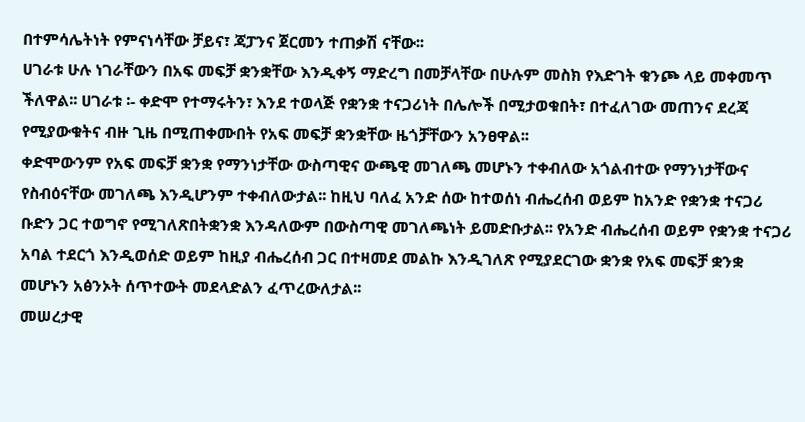በተምሳሌትነት የምናነሳቸው ቻይና፣ ጃፓንና ጀርመን ተጠቃሽ ናቸው፡፡
ሀገራቱ ሁሉ ነገራቸውን በአፍ መፍቻ ቋንቋቸው እንዲቀኝ ማድረግ በመቻላቸው በሁሉም መስክ የእድገት ቁንጮ ላይ መቀመጥ ችለዋል፡፡ ሀገራቱ ፡- ቀድሞ የተማሩትን፣ እንደ ተወላጅ የቋንቋ ተናጋሪነት በሌሎች በሚታወቁበት፣ በተፈለገው መጠንና ደረጃ የሚያውቁትና ብዙ ጊዜ በሚጠቀሙበት የአፍ መፍቻ ቋንቋቸው ዜጎቻቸውን አንፀዋል፡፡
ቀድሞውንም የአፍ መፍቻ ቋንቋ የማንነታቸው ውስጣዊና ውጫዊ መገለጫ መሆኑን ተቀብለው አጎልብተው የማንነታቸውና የስብዕናቸው መገለጫ እንዲሆንም ተቀብለውታል፡፡ ከዚህ ባለፈ አንድ ሰው ከተወሰነ ብሔረሰብ ወይም ከአንድ የቋንቋ ተናጋሪ ቡድን ጋር ተወግኖ የሚገለጽበትቋንቋ እንዳለውም በውስጣዊ መገለጫነት ይመድቡታል፡፡ የአንድ ብሔረሰብ ወይም የቋንቋ ተናጋሪ አባል ተደርጎ እንዲወሰድ ወይም ከዚያ ብሔረሰብ ጋር በተዛመደ መልኩ እንዲገለጽ የሚያደርገው ቋንቋ የአፍ መፍቻ ቋንቋ መሆኑን አፅንኦት ሰጥተውት መደላድልን ፈጥረውለታል፡፡
መሠረታዊ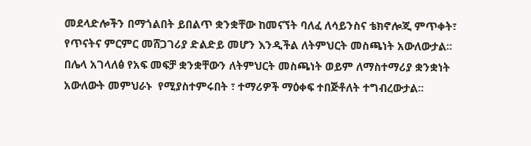መደላድሎችን በማጎልበት ይበልጥ ቋንቋቸው ከመናኘት ባለፈ ለሳይንስና ቴክኖሎጂ ምጥቀት፣ የጥናትና ምርምር መሸጋገሪያ ድልድይ መሆን እንዲችል ለትምህርት መስጫነት አውለውታል፡፡ በሌላ አገላለፅ የአፍ መፍቻ ቋንቋቸውን ለትምህርት መስጫነት ወይም ለማስተማሪያ ቋንቋነት አውለውት መምህራኑ  የሚያስተምሩበት ፣ ተማሪዎች ማዕቀፍ ተበጅቶለት ተግብረውታል፡፡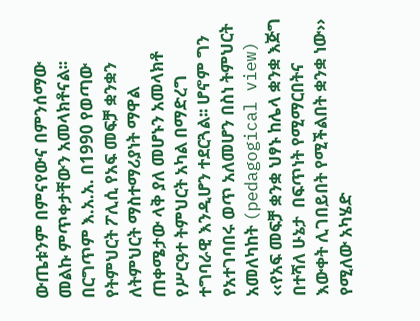ውጤቱንም በምናየውና በምንሰማው መልኩ ምጥቀታቸውን አመላክቶናል፡፡
በርግጥም እ.አ.አ. በ1990 የወጣው  የትምህርት ፖሊሲ የአፍ መፍቻ ቋንቋን ለትምህርት ማስተማሪያነት ማዋል ጠቀሜታው ላቅ ያለ መሆኑን አመላክቶ የሥርዓተ ትምህርት አካል በማድረግ ተግባራዊ እንዲሆን ተደርጓል፡፡ ሆኖም ግን የአተገባበሩ ወጥ አለመሆን በስነ ትምህርት አመለካከት (pedagogical view) ‹‹የአፍ መፍቻ ቋንቋ ህፃኑ ከሌላ ቋንቋ እጅግ በተሻለ ሁኔታ  በፍጥነት የሚማርበትና እውቀት ሊገበይበት የሚችልበት ቋንቋ ነው›› የሚለው አካሄድ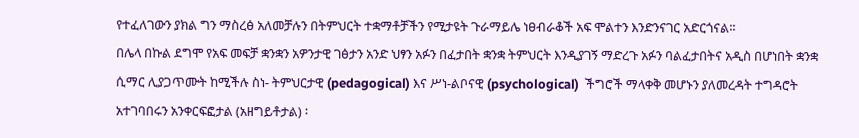የተፈለገውን ያክል ግን ማስረፅ አለመቻሉን በትምህርት ተቋማቶቻችን የሚታዩት ጉራማይሌ ነፀብራቆች አፍ ሞልተን እንድንናገር አድርጎናል፡፡
በሌላ በኩል ደግሞ የአፍ መፍቻ ቋንቋን አዎንታዊ ገፅታን አንድ ህፃን አፉን በፈታበት ቋንቋ ትምህርት እንዲያገኝ ማድረጉ አፉን ባልፈታበትና አዲስ በሆነበት ቋንቋ ሲማር ሊያጋጥሙት ከሚችሉ ስነ- ትምህርታዊ (pedagogical) እና ሥነ-ልቦናዊ (psychological)  ችግሮች ማላቀቅ መሆኑን ያለመረዳት ተግዳሮት አተገባበሩን አንቀርፍፎታል (አዘግይቶታል) ፡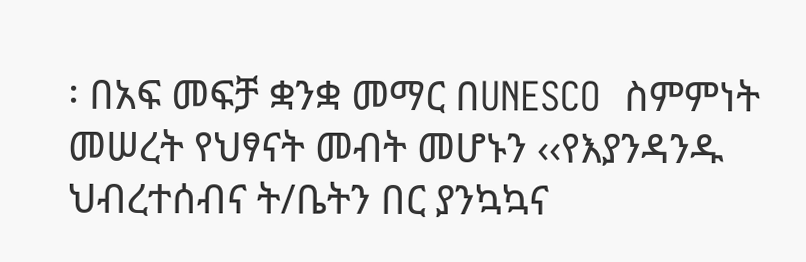፡ በአፍ መፍቻ ቋንቋ መማር በUNESCO  ስምምነት መሠረት የህፃናት መብት መሆኑን ‹‹የእያንዳንዱ ህብረተሰብና ት/ቤትን በር ያንኳኳና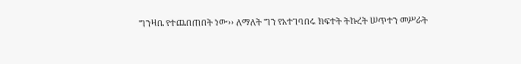ግንዛቤ የተጨበጠበት ነው›› ለማለት ግን የአተገባበሩ ክፍተት ትኩረት ሠጥተን መሥራት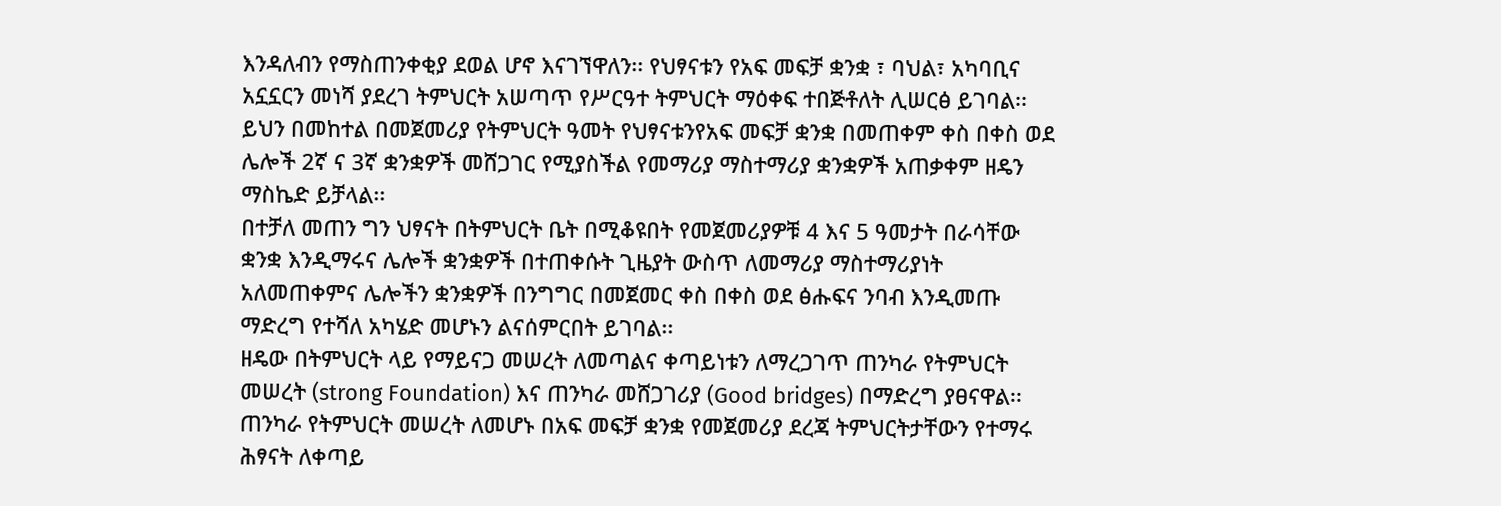እንዳለብን የማስጠንቀቂያ ደወል ሆኖ እናገኘዋለን፡፡ የህፃናቱን የአፍ መፍቻ ቋንቋ ፣ ባህል፣ አካባቢና አኗኗርን መነሻ ያደረገ ትምህርት አሠጣጥ የሥርዓተ ትምህርት ማዕቀፍ ተበጅቶለት ሊሠርፅ ይገባል፡፡ ይህን በመከተል በመጀመሪያ የትምህርት ዓመት የህፃናቱንየአፍ መፍቻ ቋንቋ በመጠቀም ቀስ በቀስ ወደ ሌሎች 2ኛ ና 3ኛ ቋንቋዎች መሸጋገር የሚያስችል የመማሪያ ማስተማሪያ ቋንቋዎች አጠቃቀም ዘዴን ማስኬድ ይቻላል፡፡
በተቻለ መጠን ግን ህፃናት በትምህርት ቤት በሚቆዩበት የመጀመሪያዎቹ 4 እና 5 ዓመታት በራሳቸው ቋንቋ እንዲማሩና ሌሎች ቋንቋዎች በተጠቀሱት ጊዜያት ውስጥ ለመማሪያ ማስተማሪያነት አለመጠቀምና ሌሎችን ቋንቋዎች በንግግር በመጀመር ቀስ በቀስ ወደ ፅሑፍና ንባብ እንዲመጡ ማድረግ የተሻለ አካሄድ መሆኑን ልናሰምርበት ይገባል፡፡
ዘዴው በትምህርት ላይ የማይናጋ መሠረት ለመጣልና ቀጣይነቱን ለማረጋገጥ ጠንካራ የትምህርት መሠረት (strong Foundation) እና ጠንካራ መሸጋገሪያ (Good bridges) በማድረግ ያፀናዋል፡፡
ጠንካራ የትምህርት መሠረት ለመሆኑ በአፍ መፍቻ ቋንቋ የመጀመሪያ ደረጃ ትምህርትታቸውን የተማሩ ሕፃናት ለቀጣይ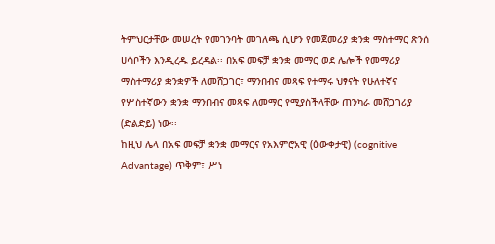ትምህርታቸው መሠረት የመገንባት መገለጫ ሲሆን የመጀመሪያ ቋንቋ ማስተማር ጽንሰ ሀሳቦችን እንዲረዱ ይረዳል፡፡ በአፍ መፍቻ ቋንቋ መማር ወደ ሌሎች የመማሪያ ማስተማሪያ ቋንቋዎች ለመሸጋገር፣ ማንበብና መጻፍ የተማሩ ህፃናት የሁለተኛና የሦስተኛውን ቋንቋ ማንበብና መጻፍ ለመማር የሚያስችላቸው ጠንካራ መሸጋገሪያ (ድልድይ) ነው፡፡
ከዚህ ሌላ በአፍ መፍቻ ቋንቋ መማርና የአእምሮአዊ (ዕውቀታዊ) (cognitive Advantage) ጥቅም፣ ሥነ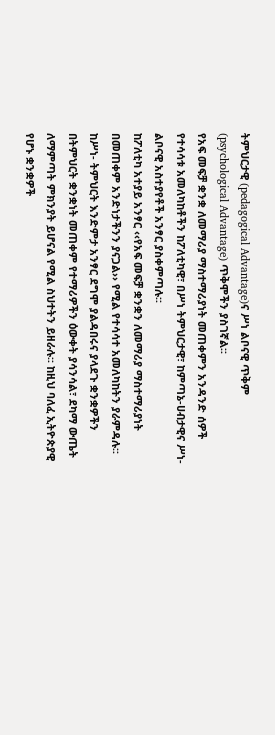ትምህርታዊ (pedagogical Advantage)ና ሥነ ልቦናዊ ጥቅም (psychological Advantage) ጥቅሞችን ያስገኛል፡፡
የአፍ መፍቻ ቋንቋ ለመማሪያ ማስተማሪያነት መጠቀምን አንዳንድ ሰዎች የተሳሳቱ አመለካከቶችን ከፖለቲካዊ፣ በሥነ ትምህርታዊ፣ ከምጣኔ-ሀብታዊና ሥነ-ልቦናዊ አስተያየቶች አንፃር ያስቀምጣሉ፡፡
ከፖለቲካ አተያይ አንፃር ‹‹የአፍ መፍቻ ቋንቋን ለመማሪያ ማስተማሪያነት በመጠቀም አንድነታችንን ያናጋል›› የሚል የተሳሳተ አመለካከትን ያራምዳሉ፡፡ ከሥነ- ትምህርት እንድምታ አንፃር ደግሞ ያልዳበሩና ያላደጉ ቋንቋዎችን በትምህርት ቋንቋነት መጠቀም የተማሪዎችን ዕውቀት ያሳንሳል፣ ደካማ ውጤት ለማምጣት ምክንያት ይሆናል የሚል ስህተትን ይዘራሉ፡፡ ከዚህ ባለፈ ኢትዮጵያዊ የሆኑ ቋንቋዎች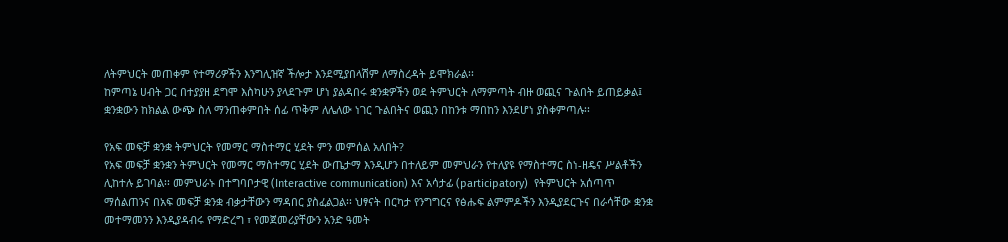ለትምህርት መጠቀም የተማሪዎችን እንግሊዝኛ ችሎታ እንደሚያበላሽም ለማስረዳት ይሞክራል፡፡
ከምጣኔ ሀብት ጋር በተያያዘ ደግሞ እስካሁን ያላደጉም ሆነ ያልዳበሩ ቋንቋዎችን ወደ ትምህርት ለማምጣት ብዙ ወጪና ጉልበት ይጠይቃል፤ ቋንቋውን ከክልል ውጭ ስለ ማንጠቀምበት ሰፊ ጥቅም ለሌለው ነገር ጉልበትና ወጪን በከንቱ ማበከን እንደሆነ ያስቀምጣሉ፡፡

የአፍ መፍቻ ቋንቋ ትምህርት የመማር ማስተማር ሂደት ምን መምሰል አለበት?
የአፍ መፍቻ ቋንቋን ትምህርት የመማር ማስተማር ሂደት ውጤታማ እንዲሆን በተለይም መምህራን የተለያዩ የማስተማር ስነ-ዘዴና ሥልቶችን ሊከተሉ ይገባል፡፡ መምህራኑ በተግባቦታዊ (Interactive communication) እና አሳታፊ (participatory)  የትምህርት አሰጣጥ ማሰልጠንና በአፍ መፍቻ ቋንቋ ብቃታቸውን ማዳበር ያስፈልጋል፡፡ ህፃናት በርካታ የንግግርና የፅሑፍ ልምምዶችን እንዲያደርጉና በራሳቸው ቋንቋ መተማመንን እንዲያዳብሩ የማድረግ ፣ የመጀመሪያቸውን አንድ ዓመት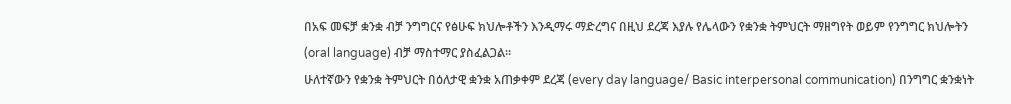በአፍ መፍቻ ቋንቋ ብቻ ንግግርና የፅሁፍ ክህሎቶችን እንዲማሩ ማድረግና በዚህ ደረጃ እያሉ የሌላውን የቋንቋ ትምህርት ማዘግየት ወይም የንግግር ክህሎትን (oral language) ብቻ ማስተማር ያስፈልጋል፡፡
ሁለተኛውን የቋንቋ ትምህርት በዕለታዊ ቋንቋ አጠቃቀም ደረጃ (every day language/ Basic interpersonal communication) በንግግር ቋንቋነት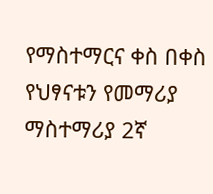የማስተማርና ቀስ በቀስ የህፃናቱን የመማሪያ ማስተማሪያ 2ኛ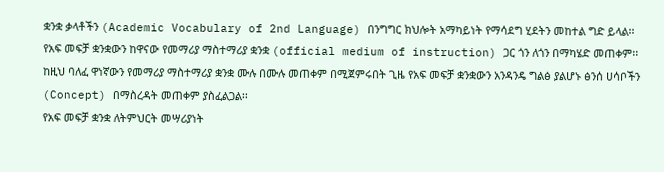ቋንቋ ቃላቶችን (Academic Vocabulary of 2nd Language) በንግግር ክህሎት አማካይነት የማሳደግ ሂደትን መከተል ግድ ይላል፡፡
የአፍ መፍቻ ቋንቋውን ከዋናው የመማሪያ ማስተማሪያ ቋንቋ (official medium of instruction) ጋር ጎን ለጎን በማካሄድ መጠቀም፡፡ ከዚህ ባለፈ ዋነኛውን የመማሪያ ማስተማሪያ ቋንቋ ሙሉ በሙሉ መጠቀም በሚጀምሩበት ጊዜ የአፍ መፍቻ ቋንቋውን አንዳንዴ ግልፅ ያልሆኑ ፅንሰ ሀሳቦችን (Concept) በማስረዳት መጠቀም ያስፈልጋል፡፡
የአፍ መፍቻ ቋንቋ ለትምህርት መሣሪያነት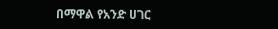በማዋል የአንድ ሀገር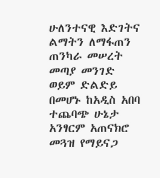ሁለንተናዊ እድገትና ልማትን ለማፋጠን ጠንካራ መሠረት መጣያ መንገድ ወይም ድልድይ በመሆኑ ከአዲስ አበባ ተጨባጭ ሁኔታ አንፃርም አጠናክሮ መጓዝ የማይናጋ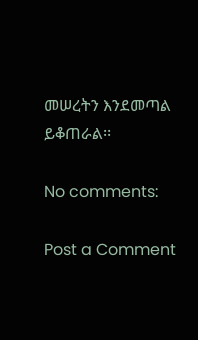መሠረትን እንደመጣል ይቆጠራል፡፡

No comments:

Post a Comment